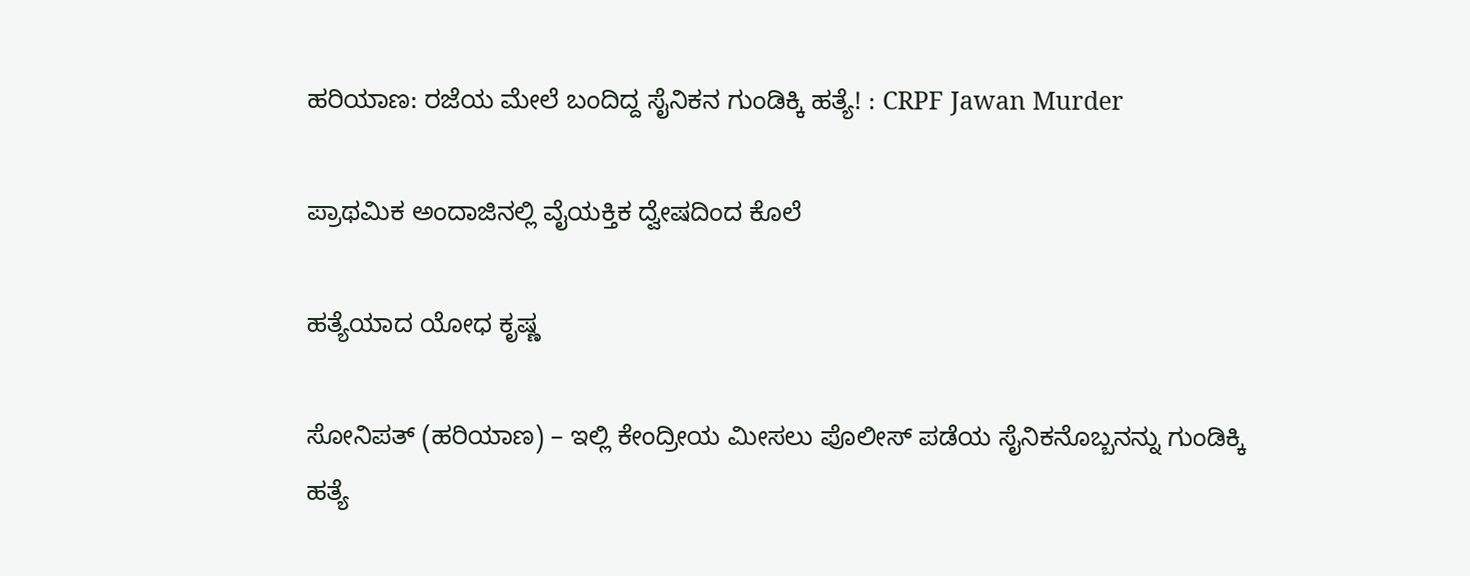ಹರಿಯಾಣ: ರಜೆಯ ಮೇಲೆ ಬಂದಿದ್ದ ಸೈನಿಕನ ಗುಂಡಿಕ್ಕಿ ಹತ್ಯೆ! : CRPF Jawan Murder

ಪ್ರಾಥಮಿಕ ಅಂದಾಜಿನಲ್ಲಿ ವೈಯಕ್ತಿಕ ದ್ವೇಷದಿಂದ ಕೊಲೆ

ಹತ್ಯೆಯಾದ ಯೋಧ ಕೃಷ್ಣ

ಸೋನಿಪತ್ (ಹರಿಯಾಣ) – ಇಲ್ಲಿ ಕೇಂದ್ರೀಯ ಮೀಸಲು ಪೊಲೀಸ್ ಪಡೆಯ ಸೈನಿಕನೊಬ್ಬನನ್ನು ಗುಂಡಿಕ್ಕಿ ಹತ್ಯೆ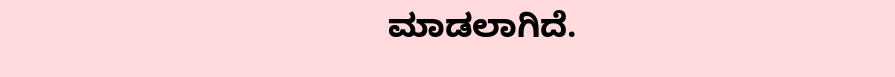ಮಾಡಲಾಗಿದೆ.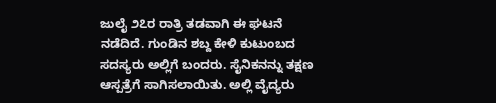ಜುಲೈ ೨೭ರ ರಾತ್ರಿ ತಡವಾಗಿ ಈ ಘಟನೆ ನಡೆದಿದೆ. ಗುಂಡಿನ ಶಬ್ದ ಕೇಳಿ ಕುಟುಂಬದ ಸದಸ್ಯರು ಅಲ್ಲಿಗೆ ಬಂದರು. ಸೈನಿಕನನ್ನು ತಕ್ಷಣ ಆಸ್ಪತ್ರೆಗೆ ಸಾಗಿಸಲಾಯಿತು. ಅಲ್ಲಿ ವೈದ್ಯರು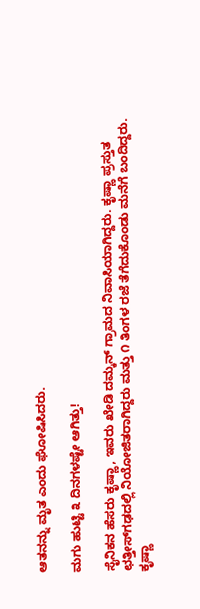ಆತನನ್ನು ಮೃತ ಎಂದು ಘೋಷಿಸಿದರು.

ಮಗು ಹುಟ್ಟಿ ೩ ದಿನಗಳಷ್ಟೇ ಆಗಿತ್ತು!

ಸೈನಿಕನ ಹೆಸರು ಕೃಷ್ಣಾ, ಇವರು ಖೇಡಿ ದಮ್ಕನ್ ಗ್ರಾಮದ ನಿವಾಸಿಯಾಗಿದ್ದರು. ಕೃಷ್ಣಾ ಪ್ರಸ್ತುತ ಛತ್ತೀಸ್‌ಗಢದಲ್ಲಿ ನಿಯೋಜಿತರಾಗಿದ್ದರು ಮತ್ತು ೧ ತಿಂಗಳ ರಜೆ ತೆಗೆದುಕೊಂಡು ಮನೆಗೆ ಬಂದಿದ್ದರು. ಕೃಷ್ಣಾ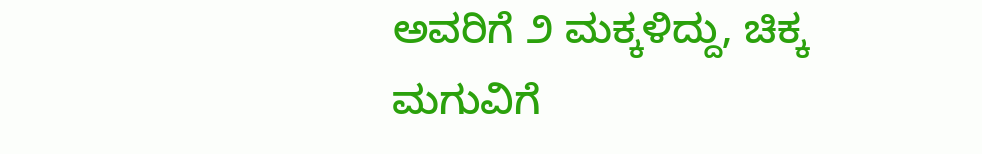ಅವರಿಗೆ ೨ ಮಕ್ಕಳಿದ್ದು, ಚಿಕ್ಕ ಮಗುವಿಗೆ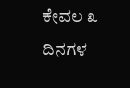ಕೇವಲ ೩ ದಿನಗಳ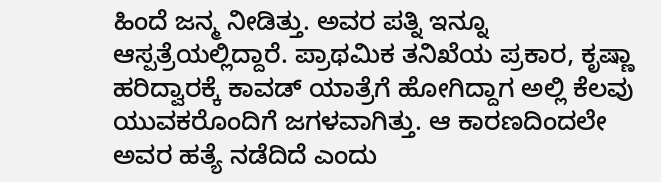ಹಿಂದೆ ಜನ್ಮ ನೀಡಿತ್ತು. ಅವರ ಪತ್ನಿ ಇನ್ನೂ ಆಸ್ಪತ್ರೆಯಲ್ಲಿದ್ದಾರೆ. ಪ್ರಾಥಮಿಕ ತನಿಖೆಯ ಪ್ರಕಾರ, ಕೃಷ್ಣಾ ಹರಿದ್ವಾರಕ್ಕೆ ಕಾವಡ್ ಯಾತ್ರೆಗೆ ಹೋಗಿದ್ದಾಗ ಅಲ್ಲಿ ಕೆಲವು ಯುವಕರೊಂದಿಗೆ ಜಗಳವಾಗಿತ್ತು. ಆ ಕಾರಣದಿಂದಲೇ ಅವರ ಹತ್ಯೆ ನಡೆದಿದೆ ಎಂದು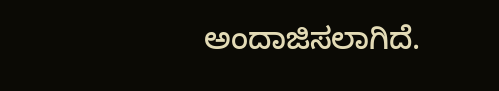ಅಂದಾಜಿಸಲಾಗಿದೆ.